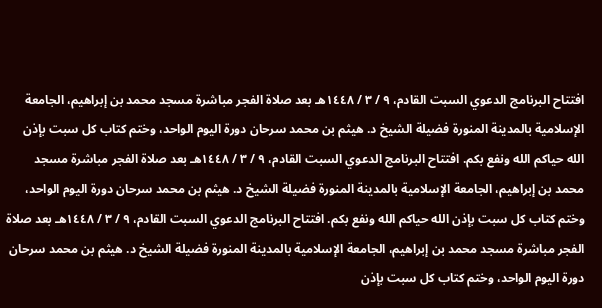افتتاح البرنامج الدعوي السبت القادم، ٩ / ٣ / ١٤٤٨هـ بعد صلاة الفجر مباشرة مسجد محمد بن إبراهيم، الجامعة الإسلامية بالمدينة المنورة فضيلة الشيخ د. هيثم بن محمد سرحان دورة اليوم الواحد، وختم كتاب كل سبت بإذن الله حياكم الله ونفع بكم. افتتاح البرنامج الدعوي السبت القادم، ٩ / ٣ / ١٤٤٨هـ بعد صلاة الفجر مباشرة مسجد محمد بن إبراهيم، الجامعة الإسلامية بالمدينة المنورة فضيلة الشيخ د. هيثم بن محمد سرحان دورة اليوم الواحد، وختم كتاب كل سبت بإذن الله حياكم الله ونفع بكم. افتتاح البرنامج الدعوي السبت القادم، ٩ / ٣ / ١٤٤٨هـ بعد صلاة الفجر مباشرة مسجد محمد بن إبراهيم، الجامعة الإسلامية بالمدينة المنورة فضيلة الشيخ د. هيثم بن محمد سرحان دورة اليوم الواحد، وختم كتاب كل سبت بإذن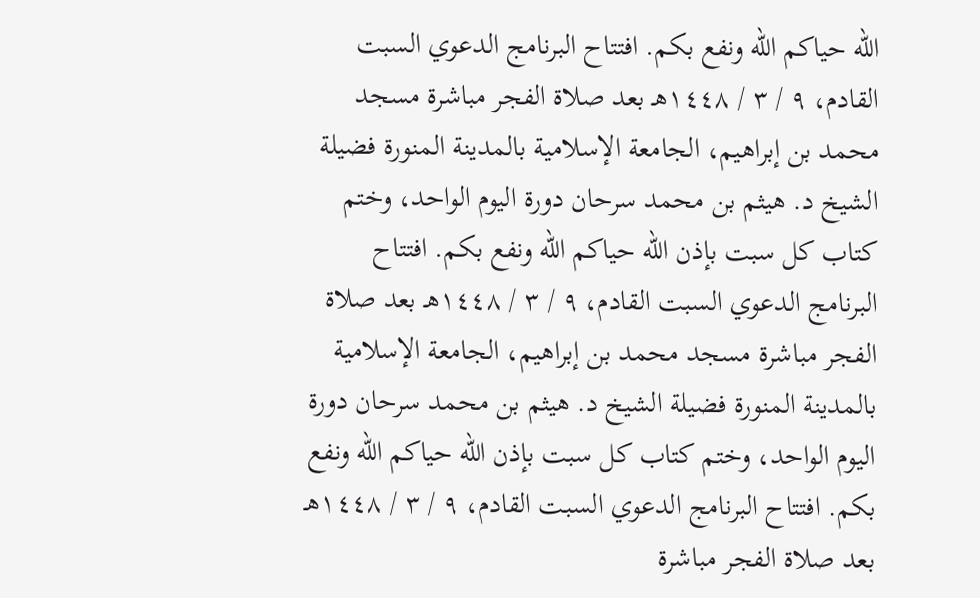الله حياكم الله ونفع بكم. افتتاح البرنامج الدعوي السبت القادم، ٩ / ٣ / ١٤٤٨هـ بعد صلاة الفجر مباشرة مسجد محمد بن إبراهيم، الجامعة الإسلامية بالمدينة المنورة فضيلة الشيخ د. هيثم بن محمد سرحان دورة اليوم الواحد، وختم كتاب كل سبت بإذن الله حياكم الله ونفع بكم. افتتاح البرنامج الدعوي السبت القادم، ٩ / ٣ / ١٤٤٨هـ بعد صلاة الفجر مباشرة مسجد محمد بن إبراهيم، الجامعة الإسلامية بالمدينة المنورة فضيلة الشيخ د. هيثم بن محمد سرحان دورة اليوم الواحد، وختم كتاب كل سبت بإذن الله حياكم الله ونفع بكم. افتتاح البرنامج الدعوي السبت القادم، ٩ / ٣ / ١٤٤٨هـ بعد صلاة الفجر مباشرة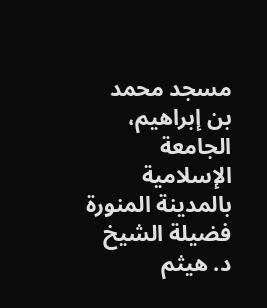مسجد محمد بن إبراهيم، الجامعة الإسلامية بالمدينة المنورة فضيلة الشيخ د. هيثم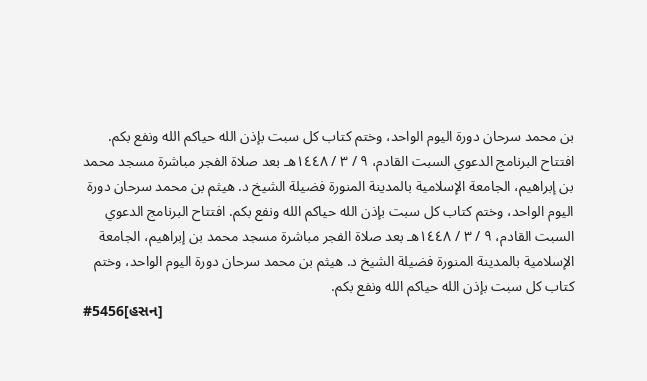بن محمد سرحان دورة اليوم الواحد، وختم كتاب كل سبت بإذن الله حياكم الله ونفع بكم. افتتاح البرنامج الدعوي السبت القادم، ٩ / ٣ / ١٤٤٨هـ بعد صلاة الفجر مباشرة مسجد محمد بن إبراهيم، الجامعة الإسلامية بالمدينة المنورة فضيلة الشيخ د. هيثم بن محمد سرحان دورة اليوم الواحد، وختم كتاب كل سبت بإذن الله حياكم الله ونفع بكم. افتتاح البرنامج الدعوي السبت القادم، ٩ / ٣ / ١٤٤٨هـ بعد صلاة الفجر مباشرة مسجد محمد بن إبراهيم، الجامعة الإسلامية بالمدينة المنورة فضيلة الشيخ د. هيثم بن محمد سرحان دورة اليوم الواحد، وختم كتاب كل سبت بإذن الله حياكم الله ونفع بكم.
#5456[હસન]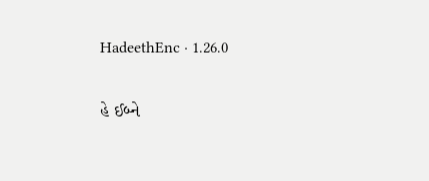HadeethEnc · 1.26.0

હે ઈબ્ને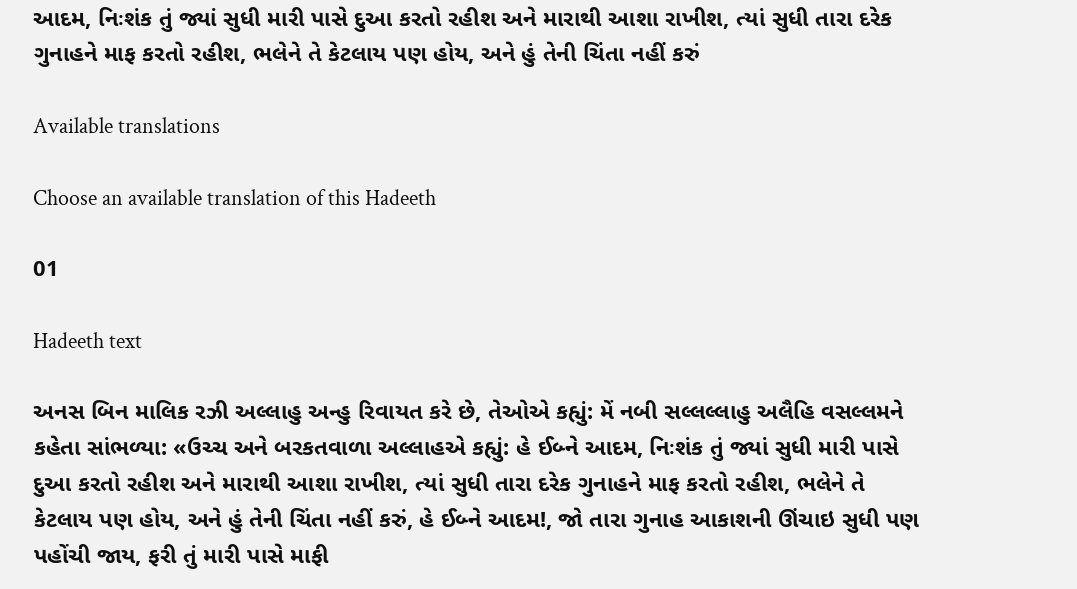આદમ, નિઃશંક તું જ્યાં સુધી મારી પાસે દુઆ કરતો રહીશ અને મારાથી આશા રાખીશ, ત્યાં સુધી તારા દરેક ગુનાહને માફ કરતો રહીશ, ભલેને તે કેટલાય પણ હોય, અને હું તેની ચિંતા નહીં કરું

Available translations

Choose an available translation of this Hadeeth

01

Hadeeth text

અનસ બિન માલિક રઝી અલ્લાહુ અન્હુ રિવાયત કરે છે, તેઓએ કહ્યું: મેં નબી સલ્લલ્લાહુ અલૈહિ વસલ્લમને કહેતા સાંભળ્યા: «ઉચ્ચ અને બરકતવાળા અલ્લાહએ કહ્યું: હે ઈબ્ને આદમ, નિઃશંક તું જ્યાં સુધી મારી પાસે દુઆ કરતો રહીશ અને મારાથી આશા રાખીશ, ત્યાં સુધી તારા દરેક ગુનાહને માફ કરતો રહીશ, ભલેને તે કેટલાય પણ હોય, અને હું તેની ચિંતા નહીં કરું, હે ઈબ્ને આદમ!, જો તારા ગુનાહ આકાશની ઊંચાઇ સુધી પણ પહોંચી જાય, ફરી તું મારી પાસે માફી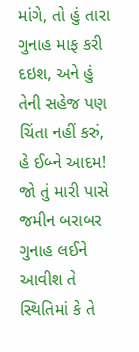માંગે, તો હું તારા ગુનાહ માફ કરી દઇશ, અને હું તેની સહેજ પણ ચિંતા નહીં કરું, હે ઈબ્ને આદમ! જો તું મારી પાસે જમીન બરાબર ગુનાહ લઈને આવીશ તે સ્થિતિમાં કે તે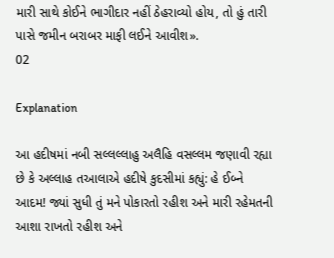મારી સાથે કોઈને ભાગીદાર નહીં ઠેહરાવ્યો હોય, તો હું તારી પાસે જમીન બરાબર માફી લઈને આવીશ».
02

Explanation

આ હદીષમાં નબી સલ્લલ્લાહુ અલૈહિ વસલ્લમ જણાવી રહ્યા છે કે અલ્લાહ તઆલાએ હદીષે કુદસીમાં કહ્યું: હે ઈબ્ને આદમ! જ્યાં સુધી તું મને પોકારતો રહીશ અને મારી રહેમતની આશા રાખતો રહીશ અને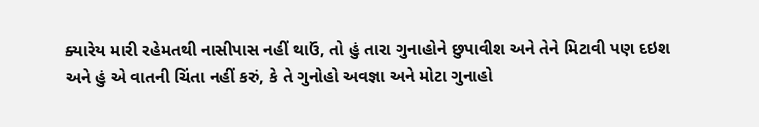ક્યારેય મારી રહેમતથી નાસીપાસ નહીં થાઉં, તો હું તારા ગુનાહોને છુપાવીશ અને તેને મિટાવી પણ દઇશ અને હું એ વાતની ચિંતા નહીં કરું, કે તે ગુનોહો અવજ્ઞા અને મોટા ગુનાહો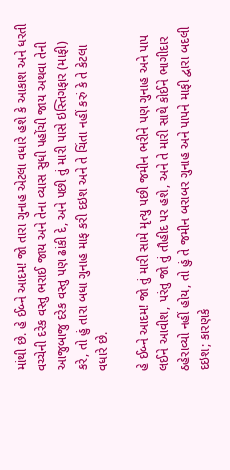માંથી છે. હે ઈબ્ને આદમ! જો તારા ગુનાહ એટલા વધારે હશે કે આકાશ અને ધરતી વચ્ચેની દરેક વસ્તુ ભરાઈ જાય અને તેના વ્યાસ સુધી પહોંચી જાય અથવા તેની આજુબાજુ દરેક વસ્તુ પણ ઢાંકી દે, અને પછી તું મારી પાસે ઇસ્તિગફાર (માફી) કરે, તો હું તારા બધા ગુનાહ માફ કરી દઇશ અને તે ચિંતા નહીં કરું કે તે કેટલા વધારે છે.

હે ઈબ્ને આદમ! જો તું મારી સામે મૃત્યુ પછી જમીન ભરીને પણ ગુનાહ અને પાપ લઈને આવીશ, પરંતુ જો તું તૌહીદ પર હશે, અને તે મારી સાથે કોઈને ભાગીદાર ઠહેરાવ્યો નહીં હોય, તો હું તે જમીન બરાબર ગુનાહ અને પાપને માફી દ્વારા બદલી દઇશ; કારણકે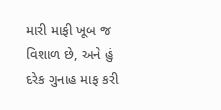મારી માફી ખૂબ જ વિશાળ છે, અને હું દરેક ગુનાહ માફ કરી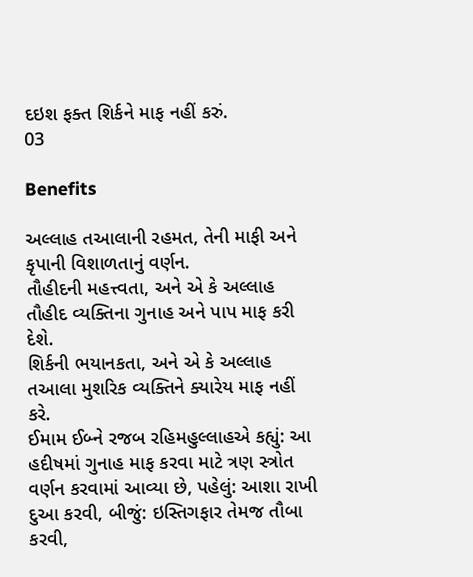દઇશ ફક્ત શિર્કને માફ નહીં કરું.
03

Benefits

અલ્લાહ તઆલાની રહમત, તેની માફી અને કૃપાની વિશાળતાનું વર્ણન.
તૌહીદની મહત્ત્વતા, અને એ કે અલ્લાહ તૌહીદ વ્યક્તિના ગુનાહ અને પાપ માફ કરી દેશે.
શિર્કની ભયાનકતા, અને એ કે અલ્લાહ તઆલા મુશરિક વ્યક્તિને ક્યારેય માફ નહીં કરે.
ઈમામ ઈબ્ને રજબ રહિમહુલ્લાહએ કહ્યું: આ હદીષમાં ગુનાહ માફ કરવા માટે ત્રણ સ્ત્રોત વર્ણન કરવામાં આવ્યા છે, પહેલું: આશા રાખી દુઆ કરવી, બીજું: ઇસ્તિગફાર તેમજ તૌબા કરવી,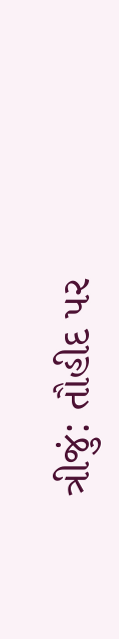ત્રીજું: તૌહીદ પર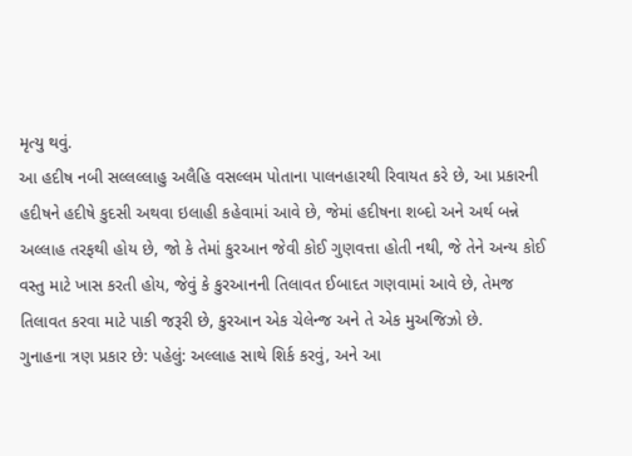મૃત્યુ થવું.
આ હદીષ નબી સલ્લલ્લાહુ અલૈહિ વસલ્લમ પોતાના પાલનહારથી રિવાયત કરે છે, આ પ્રકારની હદીષને હદીષે કુદસી અથવા ઇલાહી કહેવામાં આવે છે, જેમાં હદીષના શબ્દો અને અર્થ બન્ને અલ્લાહ તરફથી હોય છે, જો કે તેમાં કુરઆન જેવી કોઈ ગુણવત્તા હોતી નથી, જે તેને અન્ય કોઈ વસ્તુ માટે ખાસ કરતી હોય, જેવું કે કુરઆનની તિલાવત ઈબાદત ગણવામાં આવે છે, તેમજ તિલાવત કરવા માટે પાકી જરૂરી છે, કુરઆન એક ચેલેન્જ અને તે એક મુઅજિઝો છે.
ગુનાહના ત્રણ પ્રકાર છે: પહેલું: અલ્લાહ સાથે શિર્ક કરવું, અને આ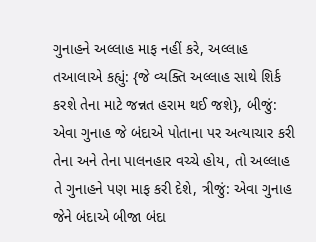ગુનાહને અલ્લાહ માફ નહીં કરે, અલ્લાહ તઆલાએ કહ્યું: {જે વ્યક્તિ અલ્લાહ સાથે શિર્ક કરશે તેના માટે જન્નત હરામ થઈ જશે}, બીજું: એવા ગુનાહ જે બંદાએ પોતાના પર અત્યાચાર કરી તેના અને તેના પાલનહાર વચ્ચે હોય, તો અલ્લાહ તે ગુનાહને પણ માફ કરી દેશે, ત્રીજું: એવા ગુનાહ જેને બંદાએ બીજા બંદા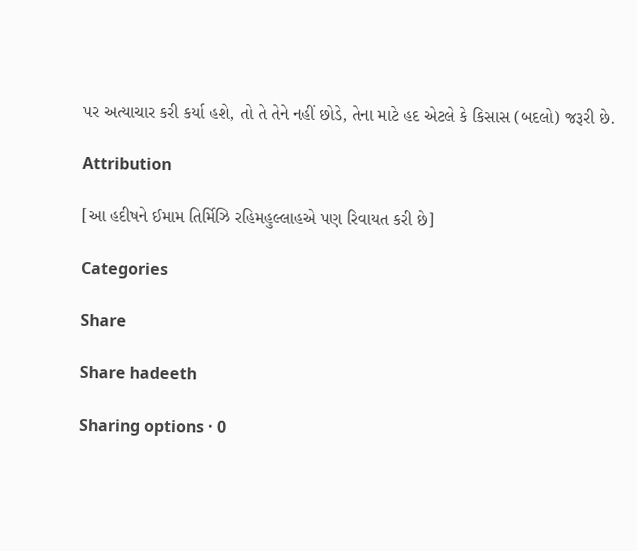પર અત્યાચાર કરી કર્યા હશે, તો તે તેને નહીં છોડે, તેના માટે હદ એટલે કે કિસાસ (બદલો) જરૂરી છે.

Attribution

[આ હદીષને ઈમામ તિર્મિઝિ રહિમહુલ્લાહએ પણ રિવાયત કરી છે]

Categories

Share

Share hadeeth

Sharing options · 0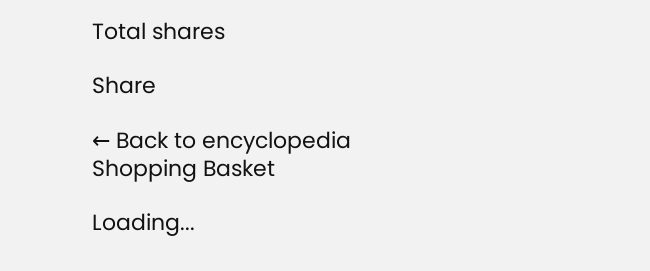Total shares

Share

← Back to encyclopedia
Shopping Basket

Loading...